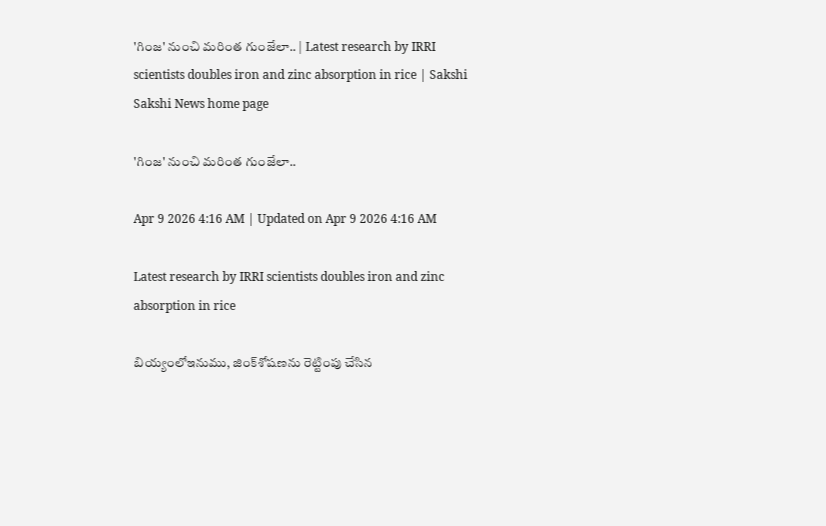'గింజ' నుంచి మరింత గుంజేలా.. | Latest research by IRRI scientists doubles iron and zinc absorption in rice | Sakshi
Sakshi News home page

'గింజ' నుంచి మరింత గుంజేలా..

Apr 9 2026 4:16 AM | Updated on Apr 9 2026 4:16 AM

Latest research by IRRI scientists doubles iron and zinc absorption in rice

బియ్యంలోఇనుము, జింక్‌శోషణను రెట్టింపు చేసిన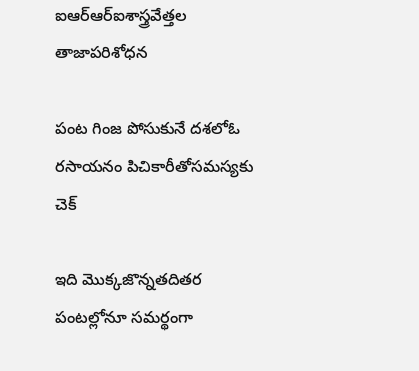ఐఆర్‌ఆర్‌ఐశాస్త్రవేత్తల తాజాపరిశోధన

పంట గింజ పోసుకునే దశలోఓ రసాయనం పిచికారీతోసమస్యకు చెక్‌

ఇది మొక్కజొన్నతదితర పంటల్లోనూ సమర్థంగా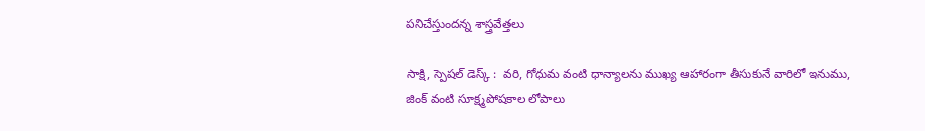పనిచేస్తుందన్న శాస్త్రవేత్తలు

సాక్షి, స్పెషల్‌ డెస్క్ :  వరి, గోధుమ వంటి ధాన్యాలను ముఖ్య ఆహారంగా తీసుకునే వారిలో ఇనుము, జింక్‌ వంటి సూక్ష్మపోషకాల లోపాలు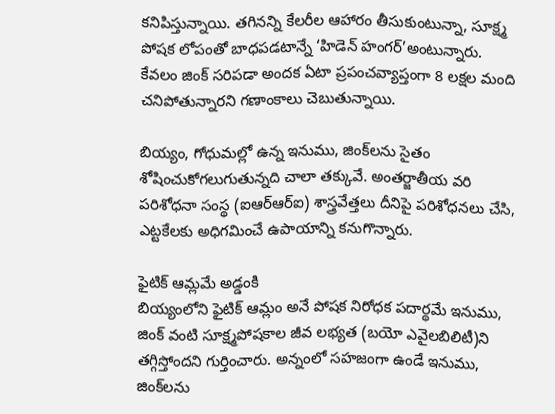కనిపిస్తున్నాయి. తగినన్ని కేలరీల ఆహారం తీసుకుంటున్నా, సూక్ష్మ పోషక లోపంతో బాధపడటాన్నే ‘హిడెన్‌ హంగర్‌’అంటున్నారు. కేవలం జింక్‌ సరిపడా అందక ఏటా ప్రపంచవ్యాప్తంగా 8 లక్షల మంది చనిపోతున్నారని గణాంకాలు చెబుతున్నాయి.

బియ్యం, గోధుమల్లో ఉన్న ఇనుము, జింక్‌లను సైతం శోషించుకోగలుగుతున్నది చాలా తక్కువే. అంతర్జాతీయ వరి పరిశోధనా సంస్థ (ఐఆర్‌ఆర్‌ఐ) శాస్త్రవేత్తలు దీనిపై పరిశోధనలు చేసి, ఎట్టకేలకు అధిగమించే ఉపాయాన్ని కనుగొన్నారు.

ఫైటిక్‌ ఆమ్లమే అడ్డంకి
బియ్యంలోని ఫైటిక్‌ ఆమ్లం అనే పోషక నిరోధక పదార్థమే ఇనుము, జింక్‌ వంటి సూక్ష్మపోషకాల జీవ లభ్యత (బయో ఎవైలబిలిటీ)ని తగ్గిస్తోందని గుర్తించారు. అన్నంలో సహజంగా ఉండే ఇనుము, జింక్‌లను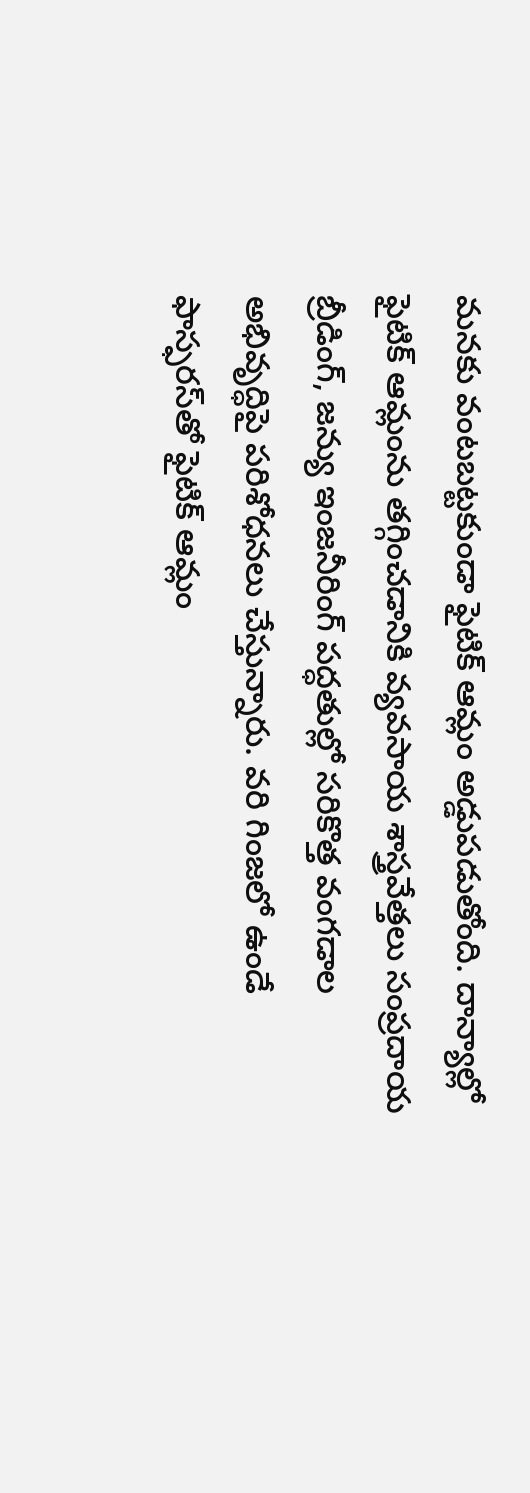మనకు వంటబట్టకుండా ఫైటిక్‌ ఆమ్లం అడ్డుపడుతోంది. దాన్యాల్లో ఫైటిక్‌ ఆమ్లంను తగ్గించడానికి వ్యవసాయ శాస్త్రవేత్తలు సంప్రదాయ బ్రీడింగ్, జన్యు ఇంజనీరింగ్‌ పద్ధతుల్లో సరికొత్త వంగడాల అభివృద్ధిపై పరిశోధనలు చేస్తున్నారు. వరి గింజలో ఉండే ఫాస్ఫరస్‌తో ఫైటిక్‌ ఆమ్లం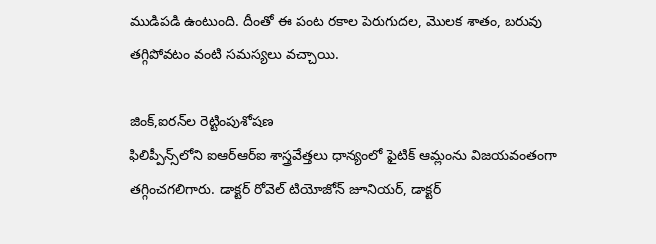ముడిపడి ఉంటుంది. దీంతో ఈ పంట రకాల పెరుగుదల, మొలక శాతం, బరువు తగ్గిపోవటం వంటి సమస్యలు వచ్చాయి.

జింక్,ఐరన్‌ల రెట్టింపుశోషణ
ఫిలిప్పీన్స్‌లోని ఐఆర్‌ఆర్‌ఐ శాస్త్రవేత్తలు ధాన్యంలో ఫైటిక్‌ ఆమ్లంను విజయవంతంగా తగ్గించగలిగారు. డాక్టర్‌ రోవెల్‌ టియోజోన్‌ జూనియర్, డాక్టర్‌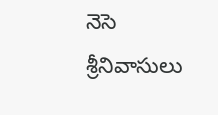నెసె శ్రీనివాసులు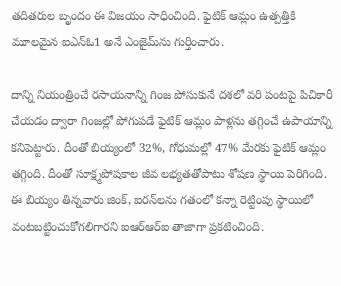తదితరుల బృందం ఈ విజయం సాధించింది. ఫైటిక్‌ ఆమ్లం ఉత్పత్తికి మూలమైన ఐఎన్‌ఓ1 అనే ఎంజైమ్‌ను గుర్తించారు.

దాన్ని నియంత్రించే రసాయనాన్ని గింజ పోసుకునే దశలో వరి పంటపై పిచికారీ చేయడం ద్వారా గింజల్లో పోగుపడే ఫైటిక్‌ ఆమ్లం పాళ్లను తగ్గించే ఉపాయాన్ని కనిపెట్టారు. దీంతో బియ్యంలో 32%, గోధుమల్లో 47% మేరకు ఫైటిక్‌ ఆమ్లం తగ్గింది. దీంతో సూక్ష్మపోషకాల జీవ లభ్యతతోపాటు శోషణ స్థాయి పెరిగింది. ఈ బియ్యం తిన్నవారు జింక్, ఐరన్‌లను గతంలో కన్నా రెట్టింపు స్థాయిలో వంటబట్టించుకోగలిగారని ఐఆర్‌ఆర్‌ఐ తాజాగా ప్రకటించింది.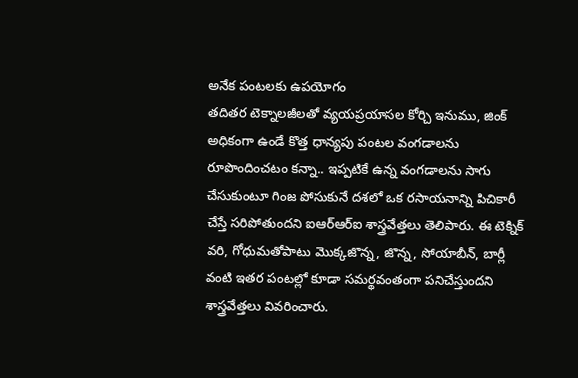అనేక పంటలకు ఉపయోగం
తదితర టెక్నాలజీలతో వ్యయప్రయాసల కోర్చి ఇనుము, జింక్‌ అధికంగా ఉండే కొత్త ధాన్యపు పంటల వంగడాలను రూపొందించటం కన్నా.. ఇప్పటికే ఉన్న వంగడాలను సాగు చేసుకుంటూ గింజ పోసుకునే దశలో ఒక రసాయనాన్ని పిచికారీ చేస్తే సరిపోతుందని ఐఆర్‌ఆర్‌ఐ శాస్త్రవేత్తలు తెలిపారు. ఈ టెక్నిక్‌ వరి, గోధుమతోపాటు మొక్కజొన్న, జొన్న, సోయాబీన్, బార్లీ వంటి ఇతర పంటల్లో కూడా సమర్థవంతంగా పనిచేస్తుందని శాస్త్రవేత్తలు వివరించారు.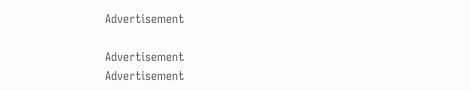Advertisement

Advertisement
Advertisement